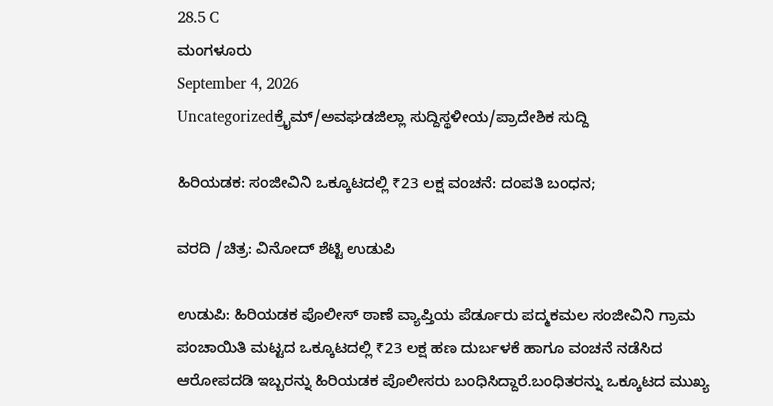28.5 C
ಮಂಗಳೂರು
September 4, 2026
Uncategorizedಕ್ರೈಮ್/ಅವಘಡಜಿಲ್ಲಾ ಸುದ್ದಿಸ್ಥಳೀಯ/ಪ್ರಾದೇಶಿಕ ಸುದ್ದಿ

ಹಿರಿಯಡಕ: ಸಂಜೀವಿನಿ ಒಕ್ಕೂಟದಲ್ಲಿ ₹23 ಲಕ್ಷ ವಂಚನೆ: ದಂಪತಿ ಬಂಧನ;

ವರದಿ /ಚಿತ್ರ: ವಿನೋದ್ ಶೆಟ್ಟಿ ಉಡುಪಿ

ಉಡುಪಿ: ಹಿರಿಯಡಕ ಪೊಲೀಸ್ ಠಾಣೆ ವ್ಯಾಪ್ತಿಯ ಪೆರ್ಡೂರು ಪದ್ಮಕಮಲ ಸಂಜೀವಿನಿ ಗ್ರಾಮ ಪಂಚಾಯಿತಿ ಮಟ್ಟದ ಒಕ್ಕೂಟದಲ್ಲಿ ₹23 ಲಕ್ಷ ಹಣ ದುರ್ಬಳಕೆ ಹಾಗೂ ವಂಚನೆ ನಡೆಸಿದ ಆರೋಪದಡಿ ಇಬ್ಬರನ್ನು ಹಿರಿಯಡಕ ಪೊಲೀಸರು ಬಂಧಿಸಿದ್ದಾರೆ.ಬಂಧಿತರನ್ನು ಒಕ್ಕೂಟದ ಮುಖ್ಯ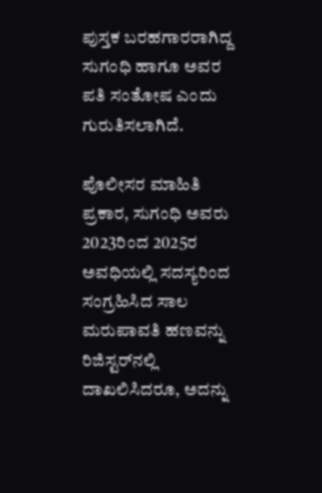ಪುಸ್ತಕ ಬರಹಗಾರರಾಗಿದ್ದ ಸುಗಂಧಿ ಹಾಗೂ ಅವರ ಪತಿ ಸಂತೋಷ ಎಂದು ಗುರುತಿಸಲಾಗಿದೆ.

ಪೊಲೀಸರ ಮಾಹಿತಿ ಪ್ರಕಾರ, ಸುಗಂಧಿ ಅವರು 2023ರಿಂದ 2025ರ ಅವಧಿಯಲ್ಲಿ ಸದಸ್ಯರಿಂದ ಸಂಗ್ರಹಿಸಿದ ಸಾಲ ಮರುಪಾವತಿ ಹಣವನ್ನು ರಿಜಿಸ್ಟರ್‌ನಲ್ಲಿ ದಾಖಲಿಸಿದರೂ, ಅದನ್ನು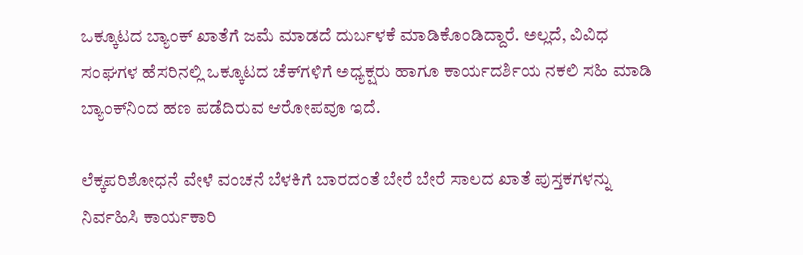ಒಕ್ಕೂಟದ ಬ್ಯಾಂಕ್ ಖಾತೆಗೆ ಜಮೆ ಮಾಡದೆ ದುರ್ಬಳಕೆ ಮಾಡಿಕೊಂಡಿದ್ದಾರೆ. ಅಲ್ಲದೆ, ವಿವಿಧ ಸಂಘಗಳ ಹೆಸರಿನಲ್ಲಿ ಒಕ್ಕೂಟದ ಚೆಕ್‌ಗಳಿಗೆ ಅಧ್ಯಕ್ಷರು ಹಾಗೂ ಕಾರ್ಯದರ್ಶಿಯ ನಕಲಿ ಸಹಿ ಮಾಡಿ ಬ್ಯಾಂಕ್‌ನಿಂದ ಹಣ ಪಡೆದಿರುವ ಆರೋಪವೂ ಇದೆ.

ಲೆಕ್ಕಪರಿಶೋಧನೆ ವೇಳೆ ವಂಚನೆ ಬೆಳಕಿಗೆ ಬಾರದಂತೆ ಬೇರೆ ಬೇರೆ ಸಾಲದ ಖಾತೆ ಪುಸ್ತಕಗಳನ್ನು ನಿರ್ವಹಿಸಿ ಕಾರ್ಯಕಾರಿ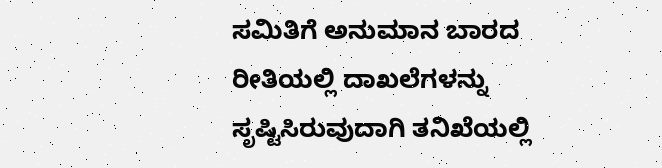ಸಮಿತಿಗೆ ಅನುಮಾನ ಬಾರದ ರೀತಿಯಲ್ಲಿ ದಾಖಲೆಗಳನ್ನು ಸೃಷ್ಟಿಸಿರುವುದಾಗಿ ತನಿಖೆಯಲ್ಲಿ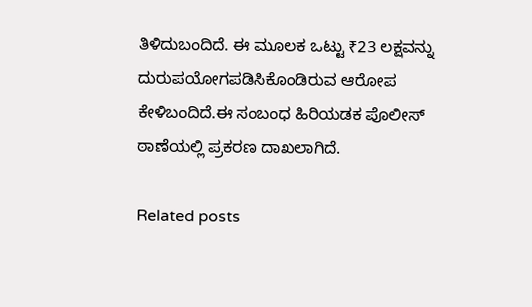ತಿಳಿದುಬಂದಿದೆ. ಈ ಮೂಲಕ ಒಟ್ಟು ₹23 ಲಕ್ಷವನ್ನು ದುರುಪಯೋಗಪಡಿಸಿಕೊಂಡಿರುವ ಆರೋಪ ಕೇಳಿಬಂದಿದೆ.ಈ ಸಂಬಂಧ ಹಿರಿಯಡಕ ಪೊಲೀಸ್ ಠಾಣೆಯಲ್ಲಿ ಪ್ರಕರಣ ದಾಖಲಾಗಿದೆ.

Related posts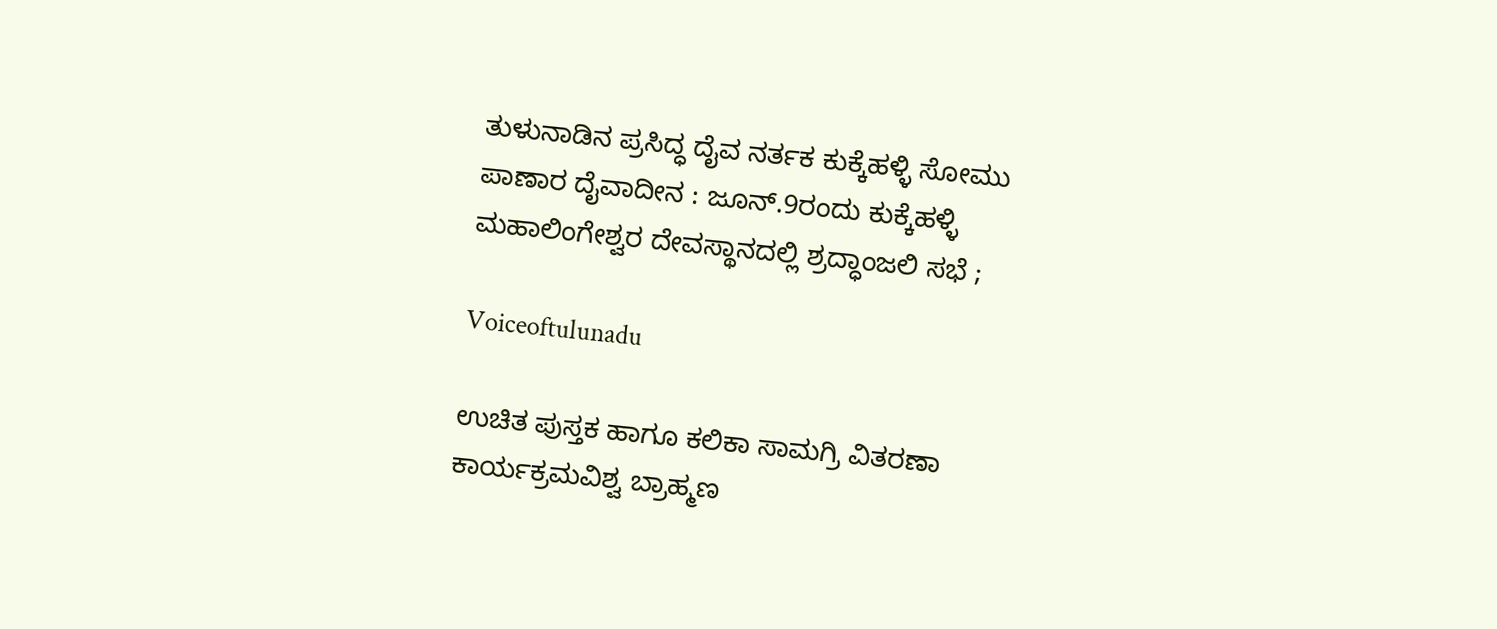ತುಳುನಾಡಿನ ಪ್ರಸಿದ್ಧ ದೈವ ನರ್ತಕ ಕುಕ್ಕೆಹಳ್ಳಿ ಸೋಮು ಪಾಣಾರ ದೈವಾದೀನ : ಜೂನ್.9ರಂದು ಕುಕ್ಕೆಹಳ್ಳಿ ಮಹಾಲಿಂಗೇಶ್ವರ ದೇವಸ್ಥಾನದಲ್ಲಿ ಶ್ರದ್ಧಾಂಜಲಿ ಸಭೆ ;

Voiceoftulunadu

ಉಚಿತ ಪುಸ್ತಕ ಹಾಗೂ ಕಲಿಕಾ ಸಾಮಗ್ರಿ ವಿತರಣಾ ಕಾರ್ಯಕ್ರಮವಿಶ್ವ ಬ್ರಾಹ್ಮಣ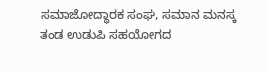ಸಮಾಜೋದ್ಧಾರಕ ಸಂಘ, ಸಮಾನ ಮನಸ್ಕ ತಂಡ ಉಡುಪಿ ಸಹಯೋಗದ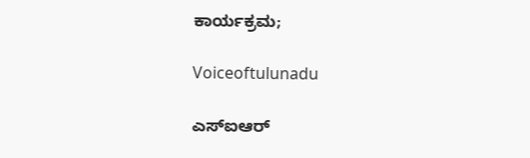ಕಾರ್ಯಕ್ರಮ;

Voiceoftulunadu

ಎಸ್‌ಐಆರ್‌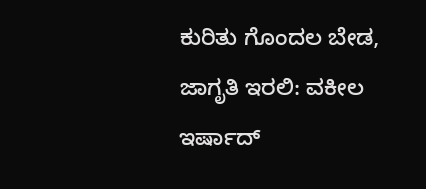ಕುರಿತು ಗೊಂದಲ ಬೇಡ, ಜಾಗೃತಿ ಇರಲಿ: ವಕೀಲ ಇರ್ಷಾದ್‌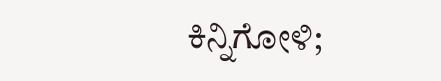ಕಿನ್ನಿಗೋಳಿ;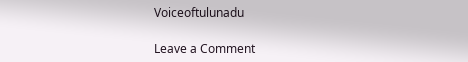Voiceoftulunadu

Leave a Comment